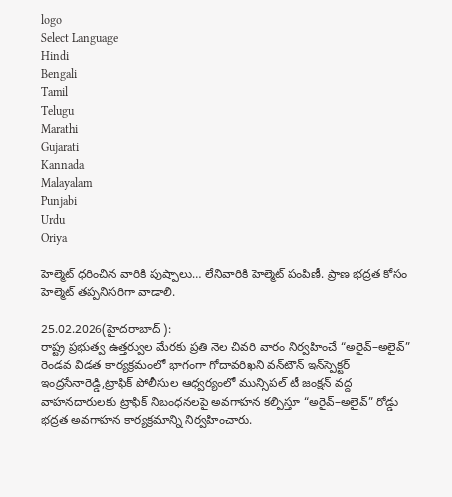logo
Select Language
Hindi
Bengali
Tamil
Telugu
Marathi
Gujarati
Kannada
Malayalam
Punjabi
Urdu
Oriya

హెల్మెట్ ధరించిన వారికి పుష్పాలు… లేనివారికి హెల్మెట్ పంపిణీ. ప్రాణ భద్రత కోసం హెల్మెట్ తప్పనిసరిగా వాడాలి.

25.02.2026(హైదరాబాద్ ):
రాష్ట్ర ప్రభుత్వ ఉత్తర్వుల మేరకు ప్రతి నెల చివరి వారం నిర్వహించే “అరైవ్–అలైవ్” రెండవ విడత కార్యక్రమంలో భాగంగా గోదావరిఖని వన్‌టౌన్ ఇన్‌స్పెక్టర్ ఇంద్రసేనారెడ్డి,ట్రాఫిక్ పోలీసుల ఆధ్వర్యంలో మున్సిపల్ టీ జంక్షన్ వద్ద వాహనదారులకు ట్రాఫిక్ నిబంధనలపై అవగాహన కల్పిస్తూ “అరైవ్–అలైవ్” రోడ్డు భద్రత అవగాహన కార్యక్రమాన్ని నిర్వహించారు.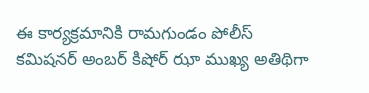ఈ కార్యక్రమానికి రామగుండం పోలీస్ కమిషనర్ అంబర్ కిషోర్ ఝా ముఖ్య అతిథిగా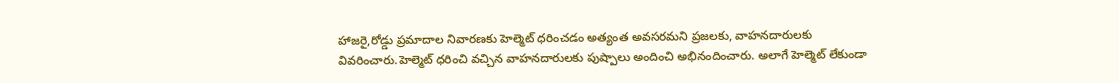హాజరై,రోడ్డు ప్రమాదాల నివారణకు హెల్మెట్ ధరించడం అత్యంత అవసరమని ప్రజలకు, వాహనదారులకు వివరించారు.హెల్మెట్ ధరించి వచ్చిన వాహనదారులకు పుష్పాలు అందించి అభినందించారు. అలాగే హెల్మెట్ లేకుండా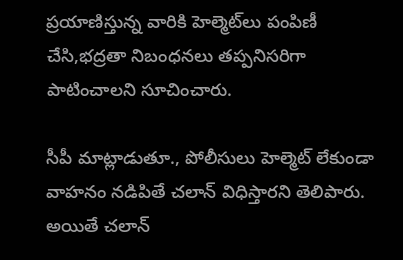ప్రయాణిస్తున్న వారికి హెల్మెట్‌లు పంపిణీ చేసి,భద్రతా నిబంధనలు తప్పనిసరిగా పాటించాలని సూచించారు.

సీపీ మాట్లాడుతూ., పోలీసులు హెల్మెట్ లేకుండా వాహనం నడిపితే చలాన్ విధిస్తారని తెలిపారు. అయితే చలాన్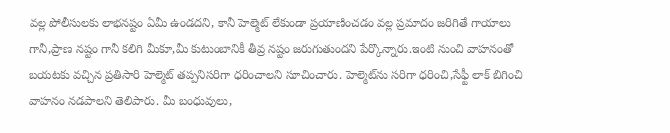వల్ల పోలీసులకు లాభనష్టం ఏమీ ఉండదని, కానీ హెల్మెట్ లేకుండా ప్రయాణించడం వల్ల ప్రమాదం జరిగితే గాయాలు గానీ,ప్రాణ నష్టం గానీ కలిగి మీకూ,మీ కుటుంబానికీ తీవ్ర నష్టం జరుగుతుందని పేర్కొన్నారు.ఇంటి నుంచి వాహనంతో బయటకు వచ్చిన ప్రతిసారి హెల్మెట్ తప్పనిసరిగా ధరించాలని సూచించారు. హెల్మెట్‌ను సరిగా ధరించి,సేఫ్టీ లాక్ బిగించి వాహనం నడపాలని తెలిపారు. మీ బంధువులు,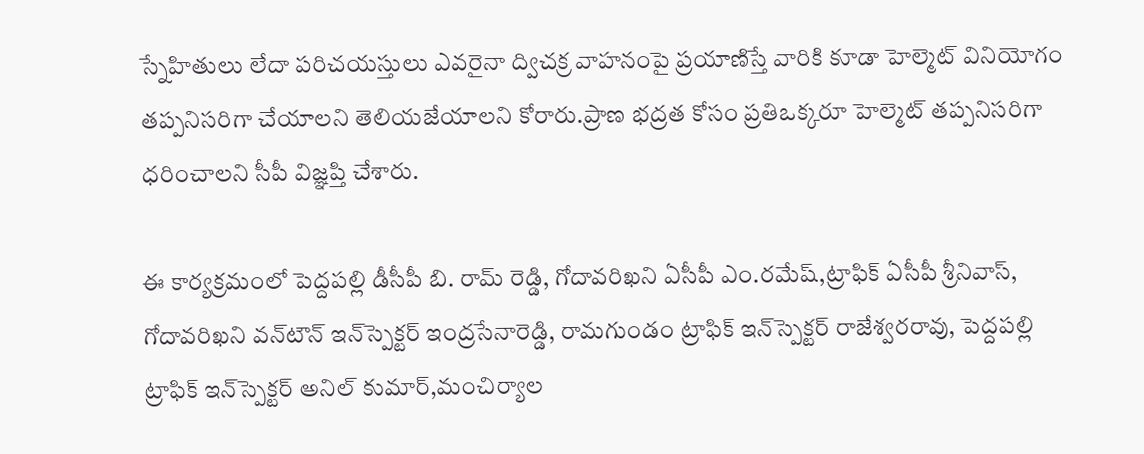స్నేహితులు లేదా పరిచయస్తులు ఎవరైనా ద్విచక్ర వాహనంపై ప్రయాణిస్తే వారికి కూడా హెల్మెట్ వినియోగం తప్పనిసరిగా చేయాలని తెలియజేయాలని కోరారు.ప్రాణ భద్రత కోసం ప్రతిఒక్కరూ హెల్మెట్ తప్పనిసరిగా ధరించాలని సీపీ విజ్ఞప్తి చేశారు.

ఈ కార్యక్రమంలో పెద్దపల్లి డీసీపీ బి. రామ్ రెడ్డి, గోదావరిఖని ఏసీపీ ఎం.రమేష్,ట్రాఫిక్ ఏసీపీ శ్రీనివాస్, గోదావరిఖని వన్‌టౌన్ ఇన్‌స్పెక్టర్ ఇంద్రసేనారెడ్డి, రామగుండం ట్రాఫిక్ ఇన్‌స్పెక్టర్ రాజేశ్వరరావు, పెద్దపల్లి ట్రాఫిక్ ఇన్‌స్పెక్టర్ అనిల్ కుమార్,మంచిర్యాల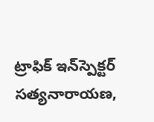ట్రాఫిక్ ఇన్‌స్పెక్టర్ సత్యనారాయణ,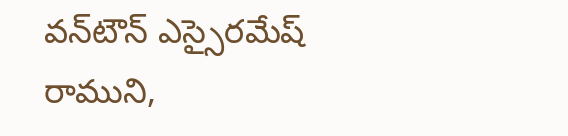వన్‌టౌన్ ఎస్సైరమేష్ రాముని,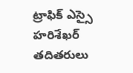ట్రాఫిక్ ఎస్సై హరిశేఖర్ తదితరులు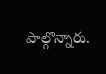పాల్గొన్నారు.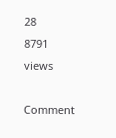28
8791 views

Comment